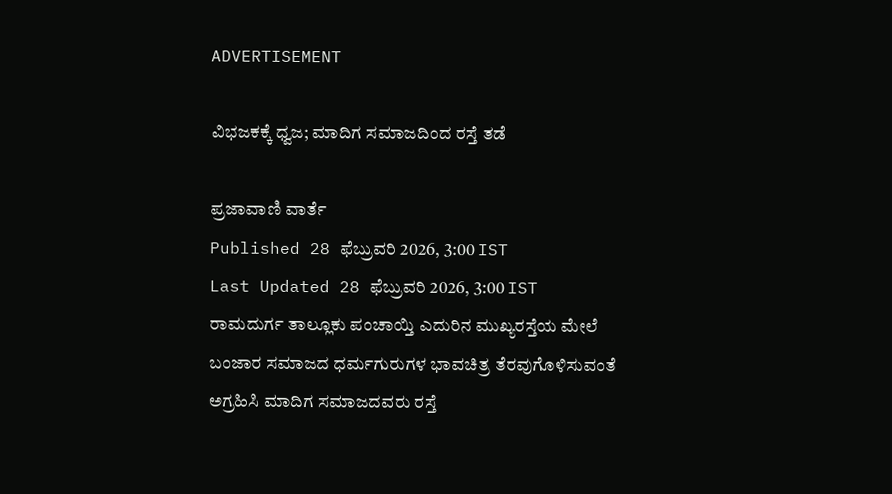ADVERTISEMENT

ವಿಭಜಕಕ್ಕೆ ಧ್ವಜ; ಮಾದಿಗ ಸಮಾಜದಿಂದ ರಸ್ತೆ ತಡೆ

ಪ್ರಜಾವಾಣಿ ವಾರ್ತೆ
Published 28 ಫೆಬ್ರುವರಿ 2026, 3:00 IST
Last Updated 28 ಫೆಬ್ರುವರಿ 2026, 3:00 IST
ರಾಮದುರ್ಗ ತಾಲ್ಲೂಕು ಪಂಚಾಯ್ತಿ ಎದುರಿನ ಮುಖ್ಯರಸ್ತೆಯ ಮೇಲೆ ಬಂಜಾರ ಸಮಾಜದ ಧರ್ಮಗುರುಗಳ ಭಾವಚಿತ್ರ ತೆರವುಗೊಳಿಸುವಂತೆ ಅಗ್ರಹಿಸಿ ಮಾದಿಗ ಸಮಾಜದವರು ರಸ್ತೆ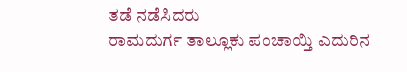ತಡೆ ನಡೆಸಿದರು
ರಾಮದುರ್ಗ ತಾಲ್ಲೂಕು ಪಂಚಾಯ್ತಿ ಎದುರಿನ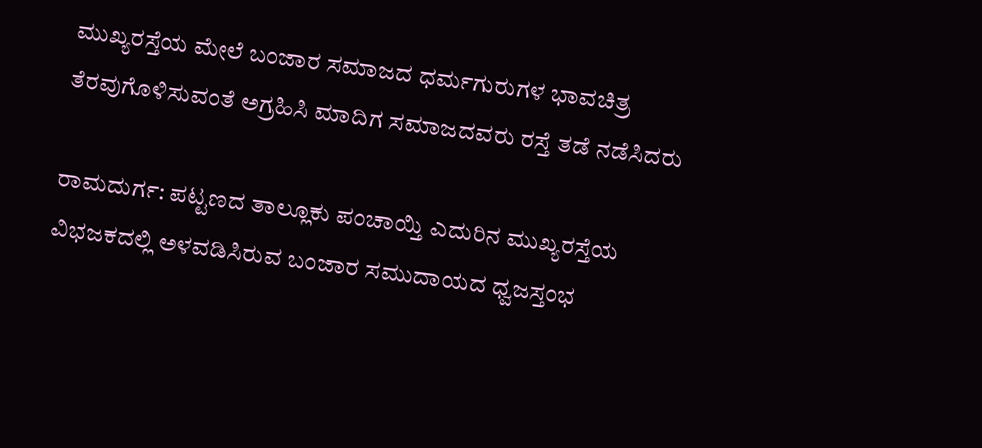ಮುಖ್ಯರಸ್ತೆಯ ಮೇಲೆ ಬಂಜಾರ ಸಮಾಜದ ಧರ್ಮಗುರುಗಳ ಭಾವಚಿತ್ರ ತೆರವುಗೊಳಿಸುವಂತೆ ಅಗ್ರಹಿಸಿ ಮಾದಿಗ ಸಮಾಜದವರು ರಸ್ತೆ ತಡೆ ನಡೆಸಿದರು

ರಾಮದುರ್ಗ: ಪಟ್ಟಣದ ತಾಲ್ಲೂಕು ಪಂಚಾಯ್ತಿ ಎದುರಿನ ಮುಖ್ಯರಸ್ತೆಯ ವಿಭಜಕದಲ್ಲಿ ಅಳವಡಿಸಿರುವ ಬಂಜಾರ ಸಮುದಾಯದ ಧ್ವಜಸ್ತಂಭ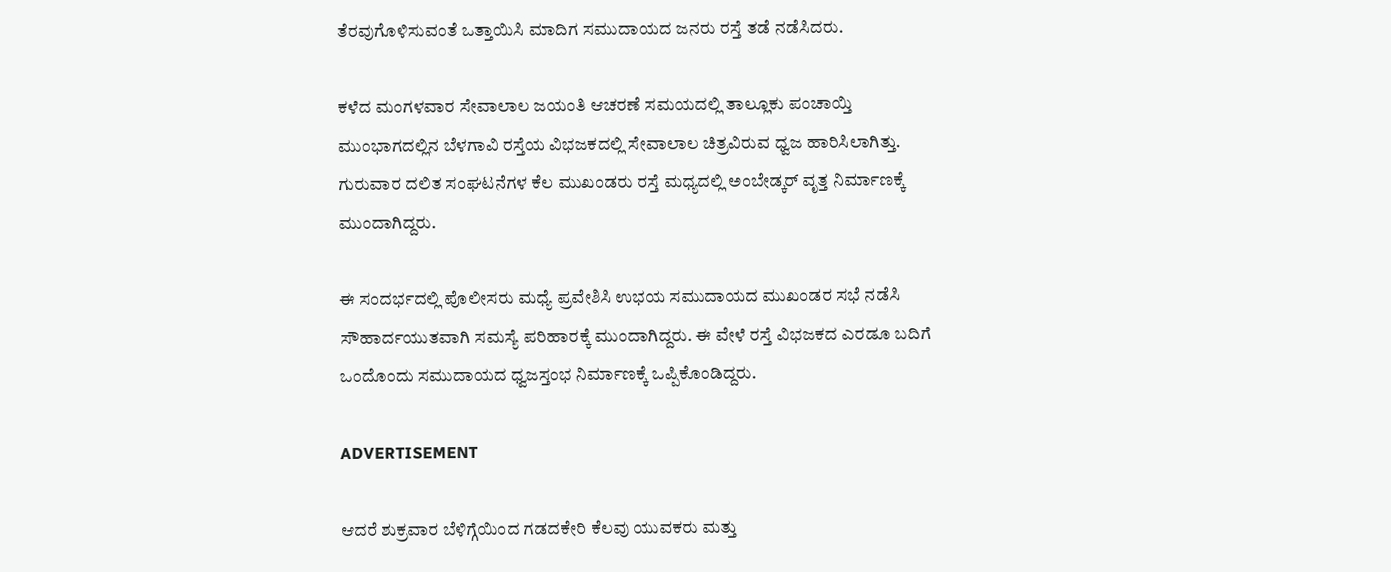ತೆರವುಗೊಳಿಸುವಂತೆ ಒತ್ತಾಯಿಸಿ ಮಾದಿಗ ಸಮುದಾಯದ ಜನರು ರಸ್ತೆ ತಡೆ ನಡೆಸಿದರು.

ಕಳೆದ ಮಂಗಳವಾರ ಸೇವಾಲಾಲ ಜಯಂತಿ ಆಚರಣೆ ಸಮಯದಲ್ಲಿ ತಾಲ್ಲೂಕು ಪಂಚಾಯ್ತಿ ಮುಂಭಾಗದಲ್ಲಿನ ಬೆಳಗಾವಿ ರಸ್ತೆಯ ವಿಭಜಕದಲ್ಲಿ ಸೇವಾಲಾಲ ಚಿತ್ರವಿರುವ ಧ್ವಜ ಹಾರಿಸಿಲಾಗಿತ್ತು. ಗುರುವಾರ ದಲಿತ ಸಂಘಟನೆಗಳ ಕೆಲ ಮುಖಂಡರು ರಸ್ತೆ ಮಧ್ಯದಲ್ಲಿ ಅಂಬೇಡ್ಕರ್ ವೃತ್ತ ನಿರ್ಮಾಣಕ್ಕೆ ಮುಂದಾಗಿದ್ದರು.

ಈ ಸಂದರ್ಭದಲ್ಲಿ ಪೊಲೀಸರು ಮಧ್ಯೆ ಪ್ರವೇಶಿಸಿ ಉಭಯ ಸಮುದಾಯದ ಮುಖಂಡರ ಸಭೆ ನಡೆಸಿ ಸೌಹಾರ್ದಯುತವಾಗಿ ಸಮಸ್ಯೆ ಪರಿಹಾರಕ್ಕೆ ಮುಂದಾಗಿದ್ದರು. ಈ ವೇಳೆ ರಸ್ತೆ ವಿಭಜಕದ ಎರಡೂ ಬದಿಗೆ ಒಂದೊಂದು ಸಮುದಾಯದ ಧ್ವಜಸ್ತಂಭ ನಿರ್ಮಾಣಕ್ಕೆ ಒಪ್ಪಿಕೊಂಡಿದ್ದರು.

ADVERTISEMENT

ಆದರೆ ಶುಕ್ರವಾರ ಬೆಳಿಗ್ಗೆಯಿಂದ ಗಡದಕೇರಿ ಕೆಲವು ಯುವಕರು ಮತ್ತು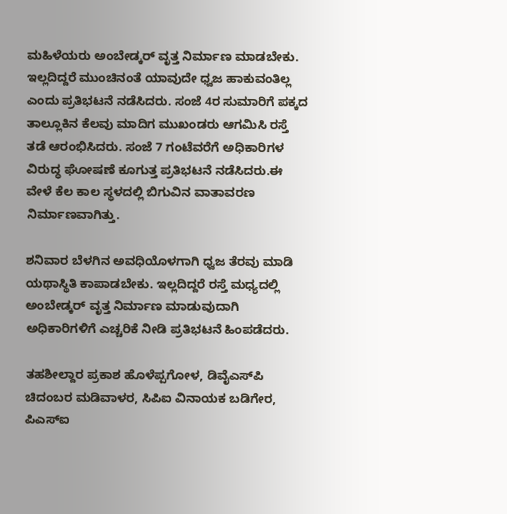ಮಹಿಳೆಯರು ಅಂಬೇಡ್ಕರ್ ವೃತ್ತ ನಿರ್ಮಾಣ ಮಾಡಬೇಕು. ಇಲ್ಲದಿದ್ದರೆ ಮುಂಚಿನಂತೆ ಯಾವುದೇ ಧ್ವಜ ಹಾಕುವಂತಿಲ್ಲ ಎಂದು ಪ್ರತಿಭಟನೆ ನಡೆಸಿದರು. ಸಂಜೆ 4ರ ಸುಮಾರಿಗೆ ಪಕ್ಕದ ತಾಲ್ಲೂಕಿನ ಕೆಲವು ಮಾದಿಗ ಮುಖಂಡರು ಆಗಮಿಸಿ ರಸ್ತೆ ತಡೆ ಆರಂಭಿಸಿದರು. ಸಂಜೆ 7 ಗಂಟೆವರೆಗೆ ಅಧಿಕಾರಿಗಳ ವಿರುದ್ಧ ಘೋಷಣೆ ಕೂಗುತ್ತ ಪ್ರತಿಭಟನೆ ನಡೆಸಿದರು.ಈ ವೇಳೆ ಕೆಲ ಕಾಲ ಸ್ಥಳದಲ್ಲಿ ಬಿಗುವಿನ ವಾತಾವರಣ ನಿರ್ಮಾಣವಾಗಿತ್ತು.

ಶನಿವಾರ ಬೆಳಗಿನ ಅವಧಿಯೊಳಗಾಗಿ ಧ್ವಜ ತೆರವು ಮಾಡಿ ಯಥಾಸ್ಥಿತಿ ಕಾಪಾಡಬೇಕು. ಇಲ್ಲದಿದ್ದರೆ ರಸ್ತೆ ಮಧ್ಯದಲ್ಲಿ ಅಂಬೇಡ್ಕರ್ ವೃತ್ತ ನಿರ್ಮಾಣ ಮಾಡುವುದಾಗಿ ಅಧಿಕಾರಿಗಳಿಗೆ ಎಚ್ಚರಿಕೆ ನೀಡಿ ಪ್ರತಿಭಟನೆ ಹಿಂಪಡೆದರು.

ತಹಶೀಲ್ದಾರ ಪ್ರಕಾಶ ಹೊಳೆಪ್ಪಗೋಳ, ಡಿವೈಎಸ್‍ಪಿ ಚಿದಂಬರ ಮಡಿವಾಳರ, ಸಿಪಿಐ ವಿನಾಯಕ ಬಡಿಗೇರ, ಪಿಎಸ್‌ಐ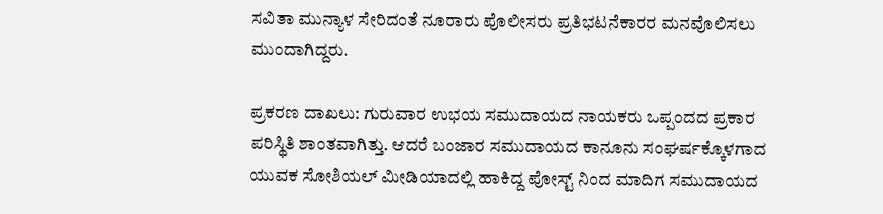ಸವಿತಾ ಮುನ್ಯಾಳ ಸೇರಿದಂತೆ ನೂರಾರು ಪೊಲೀಸರು ಪ್ರತಿಭಟನೆಕಾರರ ಮನವೊಲಿಸಲು ಮುಂದಾಗಿದ್ದರು.

ಪ್ರಕರಣ ದಾಖಲು: ಗುರುವಾರ ಉಭಯ ಸಮುದಾಯದ ನಾಯಕರು ಒಪ್ಪಂದದ ಪ್ರಕಾರ ಪರಿಸ್ಥಿತಿ ಶಾಂತವಾಗಿತ್ತು. ಆದರೆ ಬಂಜಾರ ಸಮುದಾಯದ ಕಾನೂನು ಸಂಘರ್ಷಕ್ಕೊಳಗಾದ ಯುವಕ ಸೋಶಿಯಲ್ ಮೀಡಿಯಾದಲ್ಲಿ ಹಾಕಿದ್ದ ಪೋಸ್ಟ್ ನಿಂದ ಮಾದಿಗ ಸಮುದಾಯದ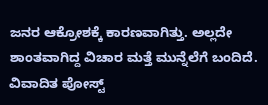ಜನರ ಆಕ್ರೋಶಕ್ಕೆ ಕಾರಣವಾಗಿತ್ತು. ಅಲ್ಲದೇ ಶಾಂತವಾಗಿದ್ದ ವಿಚಾರ ಮತ್ತೆ ಮುನ್ನೆಲೆಗೆ ಬಂದಿದೆ. ವಿವಾದಿತ ಪೋಸ್ಟ್‌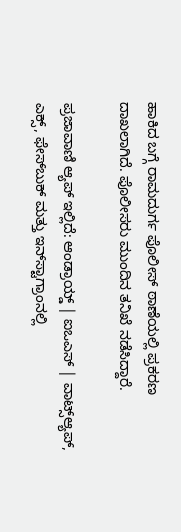ಹಾಕಿದ ಬಗ್ಗೆ ರಾಮದುರ್ಗ ಪೊಲೀಸ್ ಠಾಣೆಯಲ್ಲಿ ಪ್ರಕರಣ ದಾಖಲಾಗಿದೆ. ಪೊಲೀಸರು ಮುಂದಿನ ತನಿಖೆ ನಡೆಸಿದ್ದಾರೆ.

ಪ್ರಜಾವಾಣಿ ಆ್ಯಪ್ ಇಲ್ಲಿದೆ: ಆಂಡ್ರಾಯ್ಡ್ | ಐಒಎಸ್ | ವಾಟ್ಸ್ಆ್ಯಪ್, ಎಕ್ಸ್, ಫೇಸ್‌ಬುಕ್ ಮತ್ತು ಇನ್‌ಸ್ಟಾಗ್ರಾಂನಲ್ಲಿ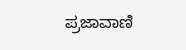ಪ್ರಜಾವಾಣಿ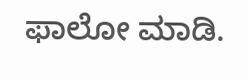ಫಾಲೋ ಮಾಡಿ.